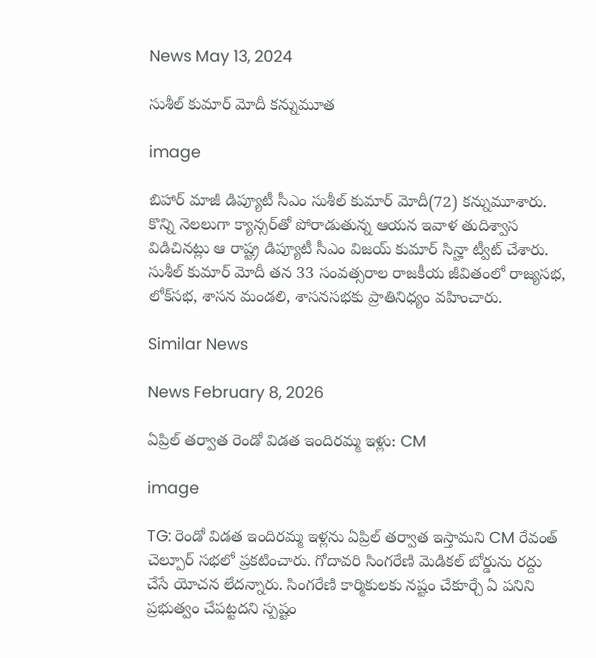News May 13, 2024

సుశీల్ కుమార్ మోదీ కన్నుమూత

image

బిహార్ మాజీ డిప్యూటీ సీఎం సుశీల్ కుమార్ మోదీ(72) కన్నుమూశారు. కొన్ని నెలలుగా క్యాన్సర్‌తో పోరాడుతున్న ఆయన ఇవాళ తుదిశ్వాస విడిచినట్లు ఆ రాష్ట్ర డిప్యూటీ సీఎం విజయ్ కుమార్ సిన్హా ట్వీట్ చేశారు. సుశీల్ కుమార్ మోదీ తన 33 సంవత్సరాల రాజకీయ జీవితంలో రాజ్యసభ, లోక్‌సభ, శాసన మండలి, శాసనసభకు ప్రాతినిధ్యం వహించారు.

Similar News

News February 8, 2026

ఏప్రిల్ తర్వాత రెండో విడత ఇందిరమ్మ ఇళ్లు: CM

image

TG: రెండో విడత ఇందిరమ్మ ఇళ్లను ఏప్రిల్ తర్వాత ఇస్తామని CM రేవంత్ చెల్పూర్‌ సభలో ప్రకటించారు. గోదావరి సింగరేణి మెడికల్ బోర్డును రద్దు చేసే యోచన లేదన్నారు. సింగరేణి కార్మికులకు నష్టం చేకూర్చే ఏ పనిని ప్రభుత్వం చేపట్టదని స్పష్టం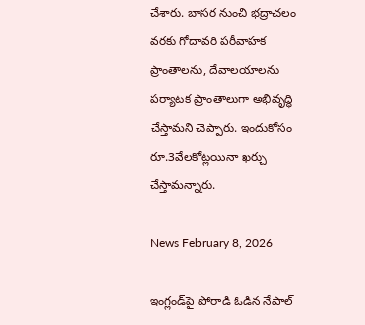చేశారు. బాసర నుంచి భద్రాచలం వరకు గోదావరి పరీవాహక ప్రాంతాలను, దేవాలయాలను పర్యాటక ప్రాంతాలుగా అభివృద్ధి చేస్తామని చెప్పారు. ఇందుకోసం రూ.3వేలకోట్లయినా ఖర్చు చేస్తామన్నారు.

News February 8, 2026

ఇంగ్లండ్‌పై పోరాడి ఓడిన నేపాల్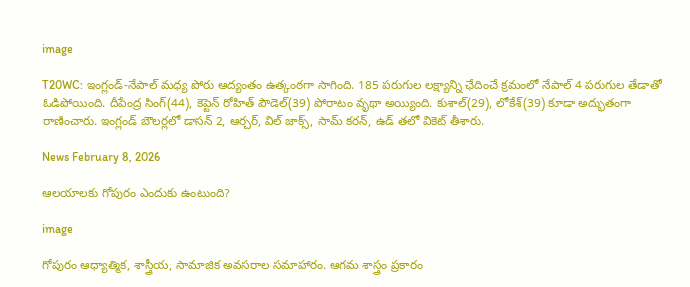image

T20WC: ఇంగ్లండ్-నేపాల్ మధ్య పోరు ఆద్యంతం ఉత్కంఠగా సాగింది. 185 పరుగుల లక్ష్యాన్ని ఛేదించే క్రమంలో నేపాల్ 4 పరుగుల తేడాతో ఓడిపోయింది. దీపేంద్ర సింగ్(44), కెప్టెన్ రోహిత్ పౌడెల్(39) పోరాటం వృథా అయ్యింది. కుశాల్(29), లోకేశ్(39) కూడా అద్భుతంగా రాణించారు. ఇంగ్లండ్ బౌలర్లలో డాసన్ 2, ఆర్చర్, విల్ జాక్స్, సామ్ కరన్, ఉడ్ తలో వికెట్ తీశారు.

News February 8, 2026

ఆలయాలకు గోపురం ఎందుకు ఉంటుంది?

image

గోపురం ఆధ్యాత్మిక, శాస్త్రీయ, సామాజిక అవసరాల సమాహారం. ఆగమ శాస్త్రం ప్రకారం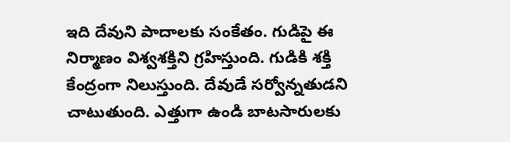ఇది దేవుని పాదాలకు సంకేతం. గుడిపై ఈ నిర్మాణం విశ్వశక్తిని గ్రహిస్తుంది. గుడికి శక్తి కేంద్రంగా నిలుస్తుంది. దేవుడే సర్వోన్నతుడని చాటుతుంది. ఎత్తుగా ఉండి బాటసారులకు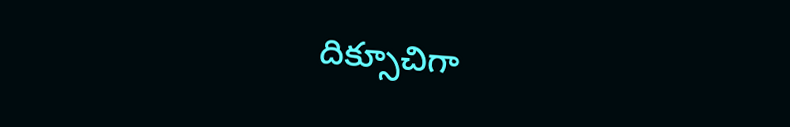దిక్సూచిగా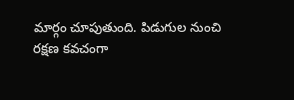మార్గం చూపుతుంది. పిడుగుల నుంచి రక్షణ కవచంగా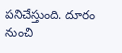పనిచేస్తుంది. దూరం నుంచి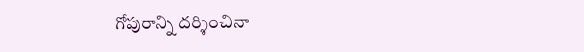గోపురాన్ని దర్శించినా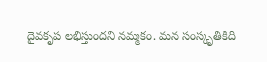దైవకృప లభిస్తుందని నమ్మకం. మన సంస్కృతికిది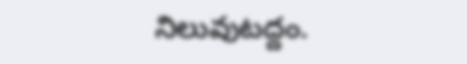నిలువుటద్దం.